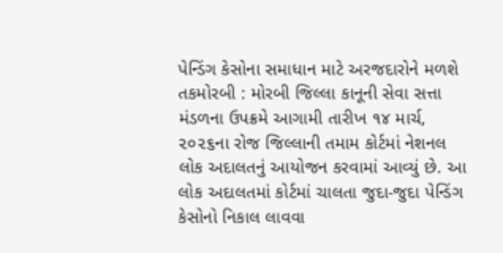પેન્ડિંગ કેસોના સમાધાન માટે અરજદારોને મળશે તકમોરબી : મોરબી જિલ્લા કાનૂની સેવા સત્તા મંડળના ઉપક્રમે આગામી તારીખ ૧૪ માર્ચ, ૨૦૨૬ના રોજ જિલ્લાની તમામ કોર્ટમાં નેશનલ લોક અદાલતનું આયોજન કરવામાં આવ્યું છે. આ લોક અદાલતમાં કોર્ટમાં ચાલતા જુદા-જુદા પેન્ડિંગ કેસોનો નિકાલ લાવવા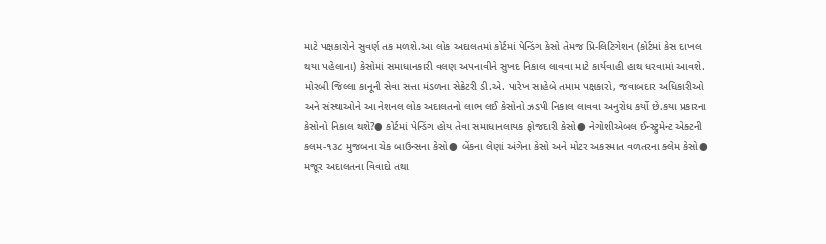માટે પક્ષકારોને સુવર્ણ તક મળશે.આ લોક અદાલતમાં કોર્ટમાં પેન્ડિંગ કેસો તેમજ પ્રિ-લિટિગેશન (કોર્ટમાં કેસ દાખલ થયા પહેલાના) કેસોમાં સમાધાનકારી વલણ અપનાવીને સુખદ નિકાલ લાવવા માટે કાર્યવાહી હાથ ધરવામાં આવશે. મોરબી જિલ્લા કાનૂની સેવા સત્તા મંડળના સેક્રેટરી ડી.એ. પારેખ સાહેબે તમામ પક્ષકારો, જવાબદાર અધિકારીઓ અને સંસ્થાઓને આ નેશનલ લોક અદાલતનો લાભ લઈ કેસોનો ઝડપી નિકાલ લાવવા અનુરોધ કર્યો છે.કયા પ્રકારના કેસોનો નિકાલ થશે?● કોર્ટમાં પેન્ડિંગ હોય તેવા સમાધાનલાયક ફોજદારી કેસો● નેગોશીએબલ ઈન્સ્ટ્રુમેન્ટ એક્ટની કલમ-૧૩૮ મુજબના ચેક બાઉન્સના કેસો● બેંકના લેણાં અંગેના કેસો અને મોટર અકસ્માત વળતરના ક્લેમ કેસો● મજૂર અદાલતના વિવાદો તથા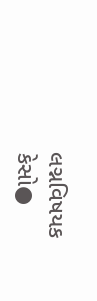લગ્નવિષયક કેસો●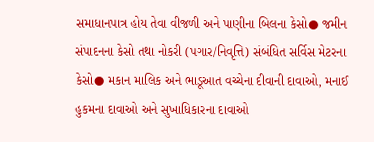સમાધાનપાત્ર હોય તેવા વીજળી અને પાણીના બિલના કેસો● જમીન સંપાદનના કેસો તથા નોકરી (પગાર/નિવૃત્તિ) સંબંધિત સર્વિસ મેટરના કેસો● મકાન માલિક અને ભાડૂઆત વચ્ચેના દીવાની દાવાઓ, મનાઈ હુકમના દાવાઓ અને સુખાધિકારના દાવાઓ